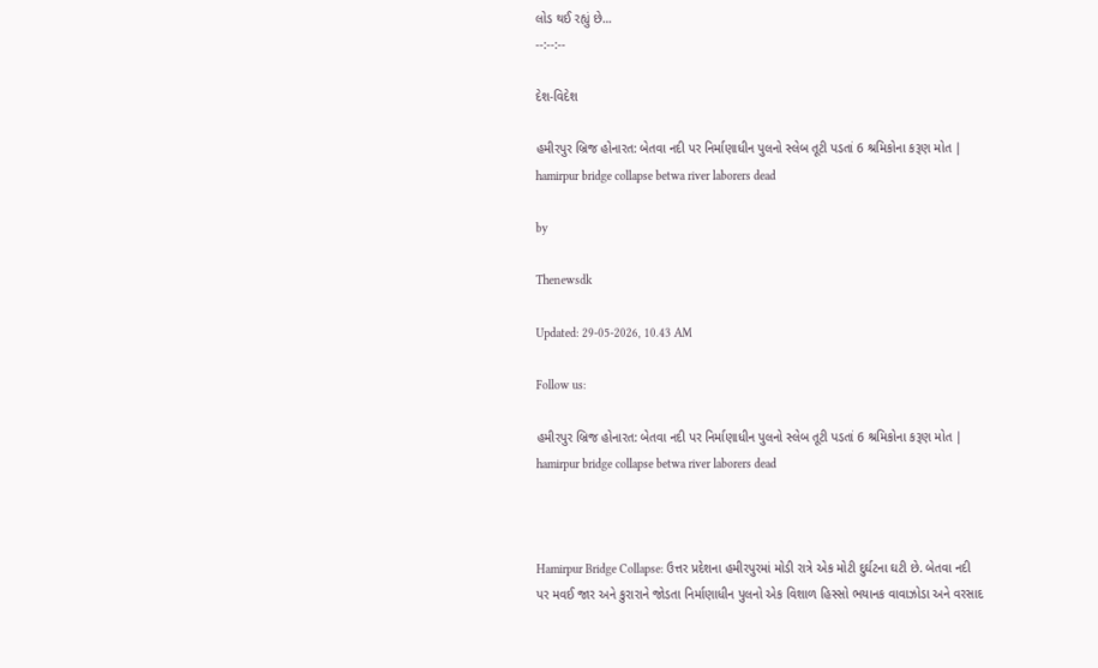લોડ થઈ રહ્યું છે...
--:--:--

દેશ-વિદેશ

હમીરપુર બ્રિજ હોનારત: બેતવા નદી પર નિર્માણાધીન પુલનો સ્લેબ તૂટી પડતાં 6 શ્રમિકોના કરૂણ મોત | hamirpur bridge collapse betwa river laborers dead

by

Thenewsdk

Updated: 29-05-2026, 10.43 AM

Follow us:

હમીરપુર બ્રિજ હોનારત: બેતવા નદી પર નિર્માણાધીન પુલનો સ્લેબ તૂટી પડતાં 6 શ્રમિકોના કરૂણ મોત | hamirpur bridge collapse betwa river laborers dead



Hamirpur Bridge Collapse: ઉત્તર પ્રદેશના હમીરપુરમાં મોડી રાત્રે એક મોટી દુર્ઘટના ઘટી છે. બેતવા નદી પર મવઈ જાર અને કુરારાને જોડતા નિર્માણાધીન પુલનો એક વિશાળ હિસ્સો ભયાનક વાવાઝોડા અને વરસાદ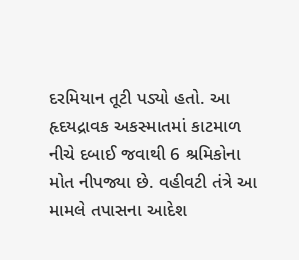દરમિયાન તૂટી પડ્યો હતો. આ હૃદયદ્રાવક અકસ્માતમાં કાટમાળ નીચે દબાઈ જવાથી 6 શ્રમિકોના મોત નીપજ્યા છે. વહીવટી તંત્રે આ મામલે તપાસના આદેશ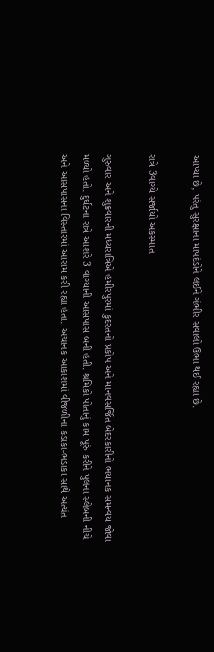આપ્યા છે, પરંતુ સુરક્ષાના માપદંડોને લઈને ગંભીર સવાલો ઉભા થઈ રહ્યા છે.

રાત્રે 3વાગ્યે સર્જાયો અકસ્માત

ગુરુવાર અને શુક્રવારની મધ્યરાત્રિએ હમીરપુરમાં કુદરતનો પ્રકોપ અને માનવસર્જિત બેદરકારીનો ભયાનક સમન્વય જોવા મળ્યો હતો. દુર્ઘટના રાત્રે આશરે 3 વાગ્યાની આસપાસ બની હતી. શ્રમિકો પોતાનું કામ પૂરું કરીને પુલના સ્લેબની નીચે અને આસપાસના વિસ્તારમાં આરામ કરી રહ્યા હતા. અચાનક આકાશમાં વીજળીના કડાકા-ભડાકા સાથે અત્યંત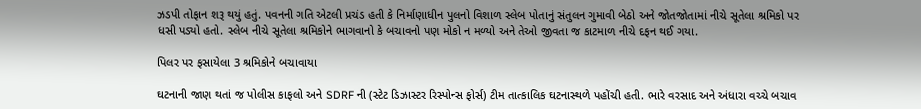ઝડપી તોફાન શરૂ થયું હતું. પવનની ગતિ એટલી પ્રચંડ હતી કે નિર્માણાધીન પુલનો વિશાળ સ્લેબ પોતાનું સંતુલન ગુમાવી બેઠો અને જોતજોતામાં નીચે સૂતેલા શ્રમિકો પર ધસી પડ્યો હતો. સ્લેબ નીચે સૂતેલા શ્રમિકોને ભાગવાનો કે બચાવનો પણ મોકો ન મળ્યો અને તેઓ જીવતા જ કાટમાળ નીચે દફન થઈ ગયા.

પિલર પર ફસાયેલા 3 શ્રમિકોને બચાવાયા

ઘટનાની જાણ થતાં જ પોલીસ કાફલો અને SDRF ની (સ્ટેટ ડિઝાસ્ટર રિસ્પોન્સ ફોર્સ) ટીમ તાત્કાલિક ઘટનાસ્થળે પહોંચી હતી. ભારે વરસાદ અને અંધારા વચ્ચે બચાવ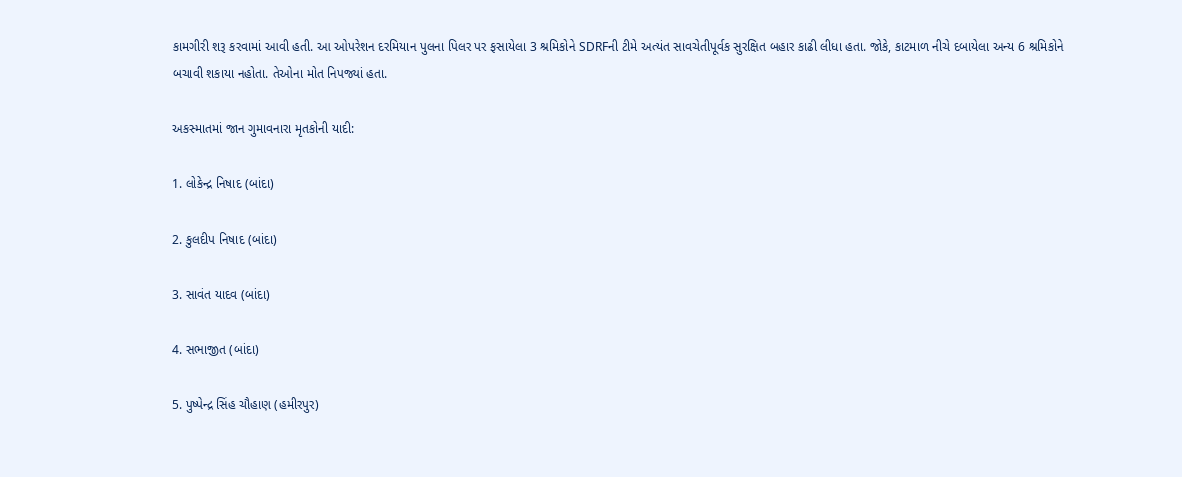કામગીરી શરૂ કરવામાં આવી હતી. આ ઓપરેશન દરમિયાન પુલના પિલર પર ફસાયેલા 3 શ્રમિકોને SDRFની ટીમે અત્યંત સાવચેતીપૂર્વક સુરક્ષિત બહાર કાઢી લીધા હતા. જોકે, કાટમાળ નીચે દબાયેલા અન્ય 6 શ્રમિકોને બચાવી શકાયા નહોતા. તેઓના મોત નિપજ્યાં હતા.

અકસ્માતમાં જાન ગુમાવનારા મૃતકોની યાદી:

1. લોકેન્દ્ર નિષાદ (બાંદા)

2. કુલદીપ નિષાદ (બાંદા)

3. સાવંત યાદવ (બાંદા)

4. સભાજીત (બાંદા)

5. પુષ્પેન્દ્ર સિંહ ચૌહાણ (હમીરપુર)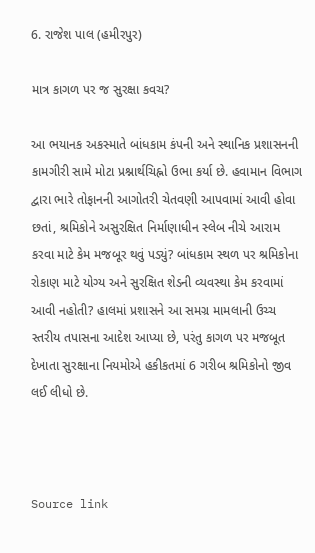6. રાજેશ પાલ (હમીરપુર)

માત્ર કાગળ પર જ સુરક્ષા કવચ?

આ ભયાનક અકસ્માતે બાંધકામ કંપની અને સ્થાનિક પ્રશાસનની કામગીરી સામે મોટા પ્રશ્નાર્થચિહ્નો ઉભા કર્યા છે. હવામાન વિભાગ દ્વારા ભારે તોફાનની આગોતરી ચેતવણી આપવામાં આવી હોવા છતાં, શ્રમિકોને અસુરક્ષિત નિર્માણાધીન સ્લેબ નીચે આરામ કરવા માટે કેમ મજબૂર થવું પડ્યું? બાંધકામ સ્થળ પર શ્રમિકોના રોકાણ માટે યોગ્ય અને સુરક્ષિત શેડની વ્યવસ્થા કેમ કરવામાં આવી નહોતી? હાલમાં પ્રશાસને આ સમગ્ર મામલાની ઉચ્ચ સ્તરીય તપાસના આદેશ આપ્યા છે, પરંતુ કાગળ પર મજબૂત દેખાતા સુરક્ષાના નિયમોએ હકીકતમાં 6 ગરીબ શ્રમિકોનો જીવ લઈ લીધો છે.



Source link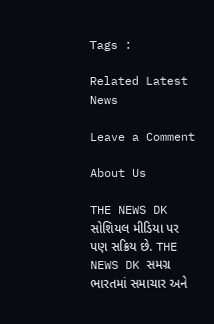Tags :

Related Latest News

Leave a Comment

About Us

THE NEWS DK સોશિયલ મીડિયા પર પણ સક્રિય છે. THE NEWS DK સમગ્ર ભારતમાં સમાચાર અને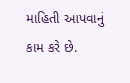માહિતી આપવાનું કામ કરે છે.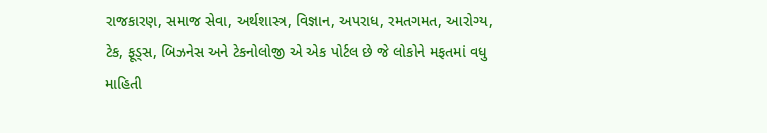રાજકારણ, સમાજ સેવા, અર્થશાસ્ત્ર, વિજ્ઞાન, અપરાધ, રમતગમત, આરોગ્ય, ટેક, ફૂડ્સ, બિઝનેસ અને ટેકનોલોજી એ એક પોર્ટલ છે જે લોકોને મફતમાં વધુ માહિતી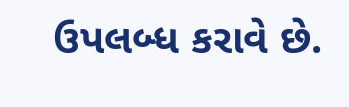ઉપલબ્ધ કરાવે છે.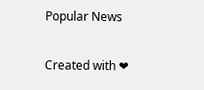Popular News

Created with ❤